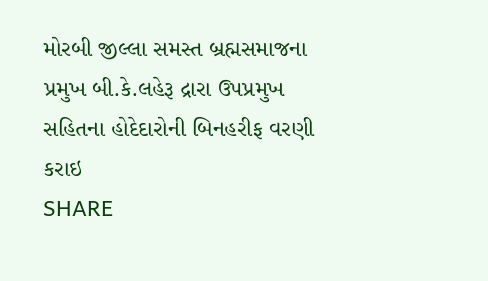મોરબી જીલ્લા સમસ્ત બ્રહ્મસમાજના પ્રમુખ બી.કે.લહેરૂ દ્રારા ઉપપ્રમુખ સહિતના હોદેદારોની બિનહરીફ વરણી કરાઇ
SHARE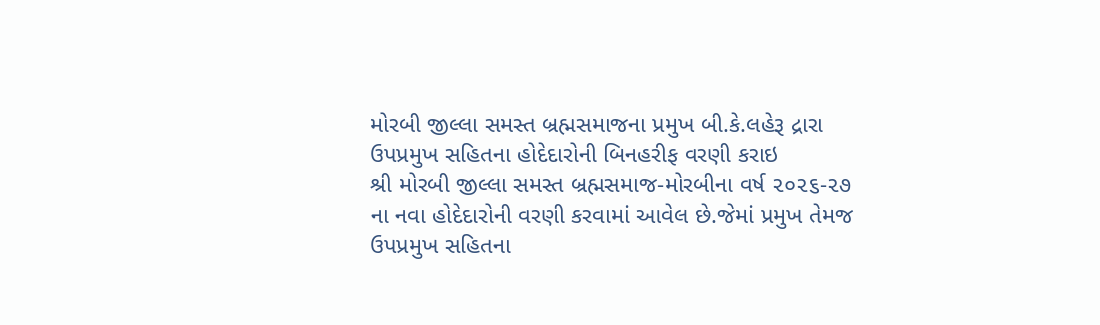મોરબી જીલ્લા સમસ્ત બ્રહ્મસમાજના પ્રમુખ બી.કે.લહેરૂ દ્રારા ઉપપ્રમુખ સહિતના હોદેદારોની બિનહરીફ વરણી કરાઇ
શ્રી મોરબી જીલ્લા સમસ્ત બ્રહ્મસમાજ-મોરબીના વર્ષ ૨૦૨૬-૨૭ ના નવા હોદેદારોની વરણી કરવામાં આવેલ છે.જેમાં પ્રમુખ તેમજ ઉપપ્રમુખ સહિતના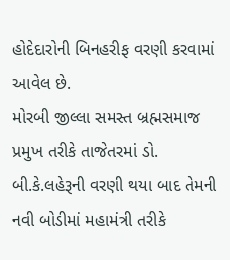હોદેદારોની બિનહરીફ વરણી કરવામાં આવેલ છે.
મોરબી જીલ્લા સમસ્ત બ્રહ્મસમાજ પ્રમુખ તરીકે તાજેતરમાં ડો. બી.કે.લહેરૂની વરણી થયા બાદ તેમની નવી બોડીમાં મહામંત્રી તરીકે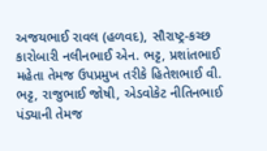અજયભાઈ રાવલ (હળવદ), સૌરાષ્ટ્ર-કચ્છ કારોબારી નલીનભાઈ એન. ભટ્ટ, પ્રશાંતભાઈ મહેતા તેમજ ઉપપ્રમુખ તરીકે હિતેશભાઈ વી. ભટ્ટ, રાજુભાઈ જોષી, એડવોકેટ નીતિનભાઈ પંડ્યાની તેમજ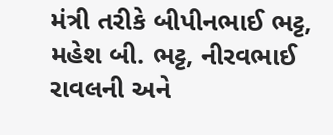મંત્રી તરીકે બીપીનભાઈ ભટ્ટ, મહેશ બી. ભટ્ટ, નીરવભાઈ રાવલની અને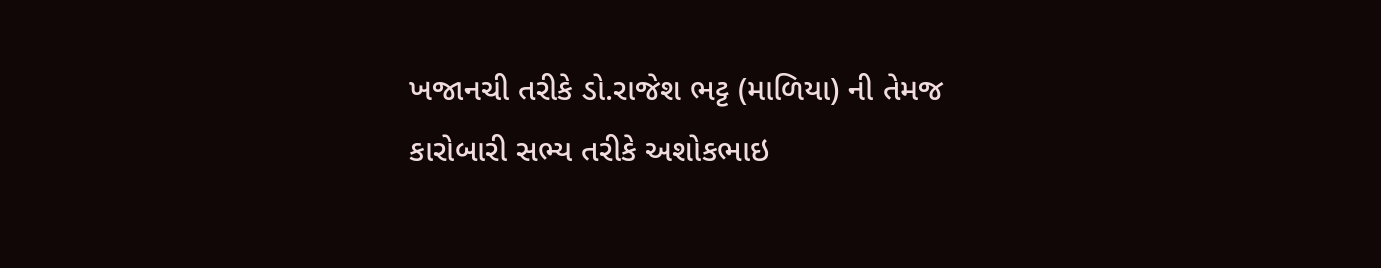ખજાનચી તરીકે ડો.રાજેશ ભટ્ટ (માળિયા) ની તેમજ કારોબારી સભ્ય તરીકે અશોકભાઇ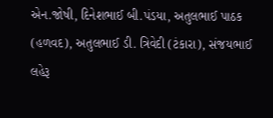એન.જોષી, દિનેશભાઈ બી.પંડયા, અતુલભાઈ પાઠક (હળવદ), અતુલભાઈ ડી. ત્રિવેદી (ટંકારા), સંજયભાઈ લહેરૂ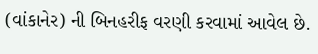(વાંકાનેર) ની બિનહરીફ વરણી કરવામાં આવેલ છે.